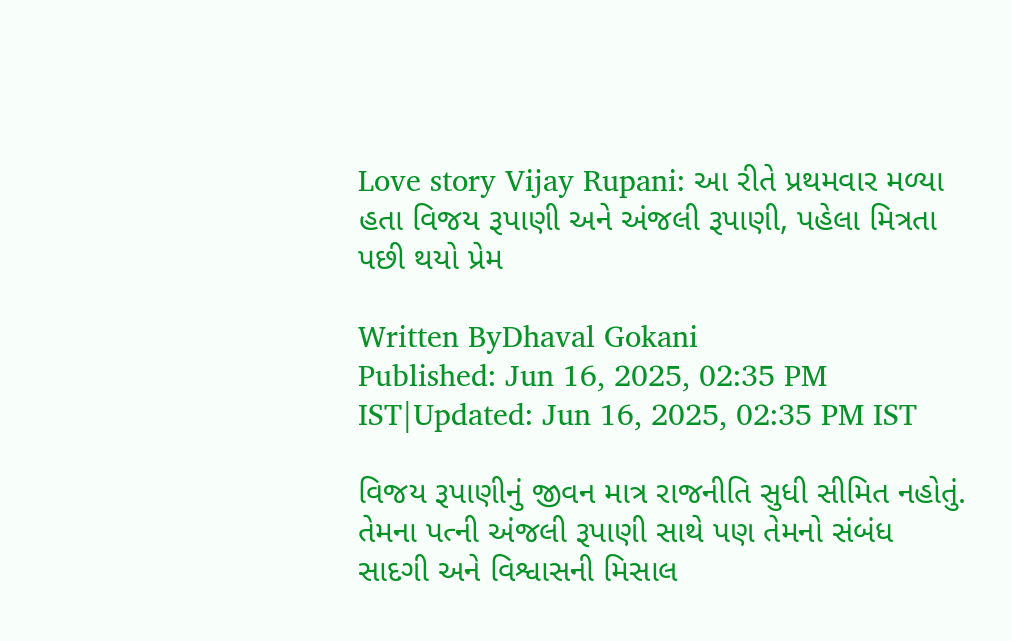Love story Vijay Rupani: આ રીતે પ્રથમવાર મળ્યા હતા વિજય રૂપાણી અને અંજલી રૂપાણી, પહેલા મિત્રતા પછી થયો પ્રેમ

Written ByDhaval Gokani
Published: Jun 16, 2025, 02:35 PM IST|Updated: Jun 16, 2025, 02:35 PM IST

વિજય રૂપાણીનું જીવન માત્ર રાજનીતિ સુધી સીમિત નહોતું. તેમના પત્ની અંજલી રૂપાણી સાથે પણ તેમનો સંબંધ સાદગી અને વિશ્વાસની મિસાલ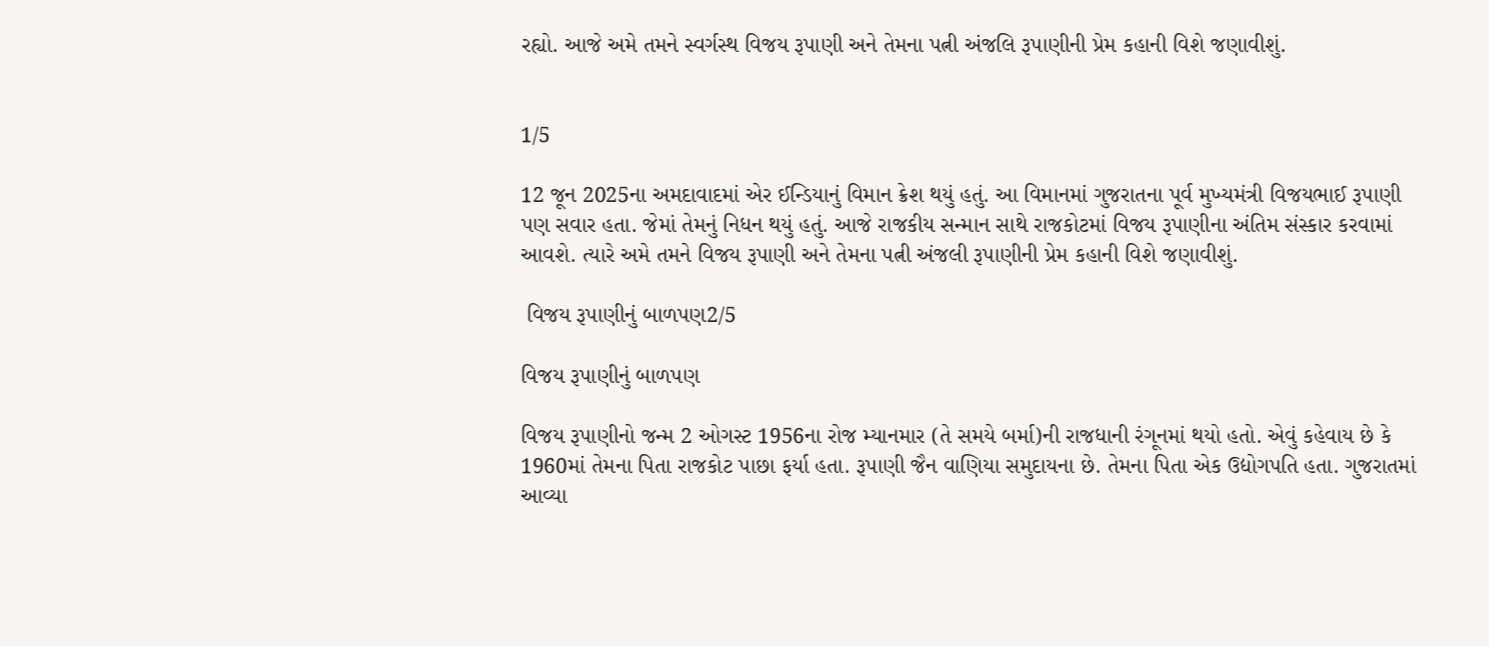રહ્યો. આજે અમે તમને સ્વર્ગસ્થ વિજય રૂપાણી અને તેમના પત્ની અંજલિ રૂપાણીની પ્રેમ કહાની વિશે જણાવીશું.


1/5

12 જૂન 2025ના અમદાવાદમાં એર ઈન્ડિયાનું વિમાન ક્રેશ થયું હતું. આ વિમાનમાં ગુજરાતના પૂર્વ મુખ્યમંત્રી વિજયભાઈ રૂપાણી પણ સવાર હતા. જેમાં તેમનું નિધન થયું હતું. આજે રાજકીય સન્માન સાથે રાજકોટમાં વિજય રૂપાણીના અંતિમ સંસ્કાર કરવામાં આવશે. ત્યારે અમે તમને વિજય રૂપાણી અને તેમના પત્ની અંજલી રૂપાણીની પ્રેમ કહાની વિશે જણાવીશું.

 વિજય રૂપાણીનું બાળપણ2/5

વિજય રૂપાણીનું બાળપણ

વિજય રૂપાણીનો જન્મ 2 ઓગસ્ટ 1956ના રોજ મ્યાનમાર (તે સમયે બર્મા)ની રાજધાની રંગૂનમાં થયો હતો. એવું કહેવાય છે કે 1960માં તેમના પિતા રાજકોટ પાછા ફર્યા હતા. રૂપાણી જૈન વાણિયા સમુદાયના છે. તેમના પિતા એક ઉદ્યોગપતિ હતા. ગુજરાતમાં આવ્યા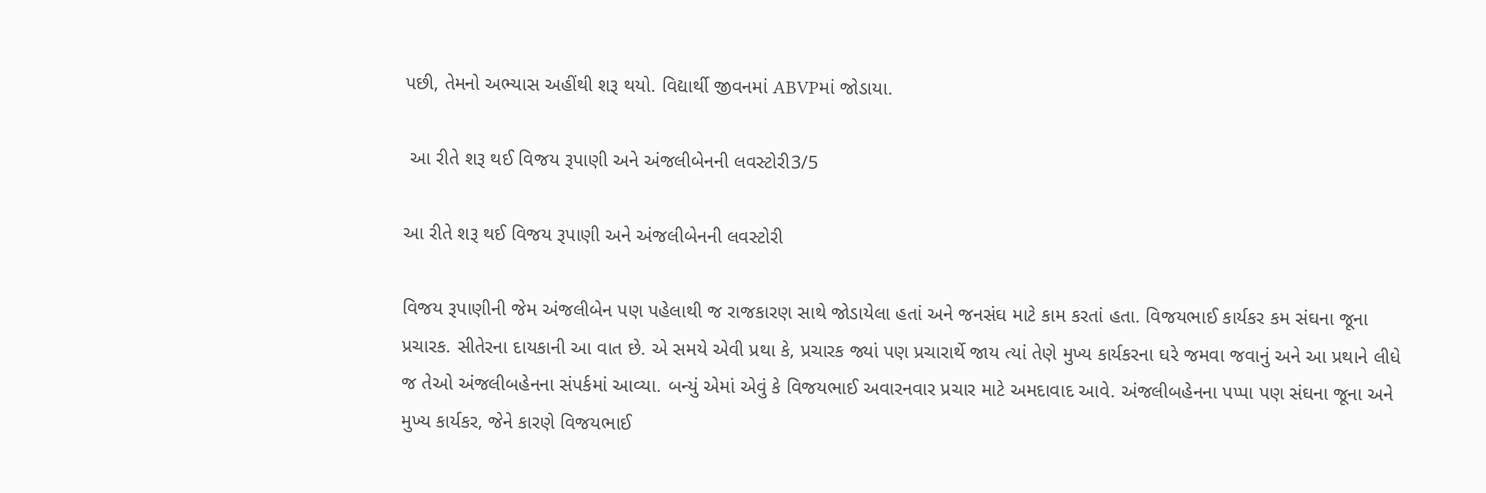પછી, તેમનો અભ્યાસ અહીંથી શરૂ થયો. વિદ્યાર્થી જીવનમાં ABVPમાં જોડાયા.

 આ રીતે શરૂ થઈ વિજય રૂપાણી અને અંજલીબેનની લવસ્ટોરી3/5

આ રીતે શરૂ થઈ વિજય રૂપાણી અને અંજલીબેનની લવસ્ટોરી

વિજય રૂપાણીની જેમ અંજલીબેન પણ પહેલાથી જ રાજકારણ સાથે જોડાયેલા હતાં અને જનસંઘ માટે કામ કરતાં હતા. વિજયભાઈ કાર્યકર કમ સંઘના જૂના પ્રચારક. સીતેરના દાયકાની આ વાત છે. એ સમયે એવી પ્રથા કે, પ્રચારક જ્યાં પણ પ્રચારાર્થે જાય ત્યાં તેણે મુખ્ય કાર્યકરના ઘરે જમવા જવાનું અને આ પ્રથાને લીધે જ તેઓ અંજલીબહેનના સંપર્કમાં આવ્યા. બન્યું એમાં એવું કે વિજયભાઈ અવારનવાર પ્રચાર માટે અમદાવાદ આવે. અંજલીબહેનના પપ્પા પણ સંઘના જૂના અને મુખ્ય કાર્યકર, જેને કારણે વિજયભાઈ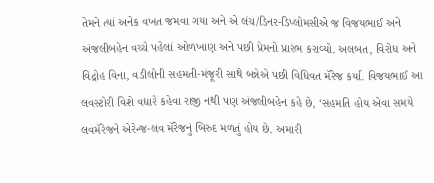તેમને ત્યાં અનેક વખત જમવા ગયા અને એ લંચ/ડ‌િનર-ડિપ્લોમસીએ જ વિજયભાઈ અને અંજલીબહેન વચ્ચે પહેલાં ઓળખાણ અને પછી પ્રેમનો પ્રારંભ કરાવ્યો. અલબત, વિરોધ અને વિદ્રોહ વિના, વડીલોની સહમતી-મંજૂરી સાથે બન્નેએ પછી વિધિવત મૅરેજ કર્યા. વ‌િજયભાઈ આ લવસ્ટોરી વિશે વધારે કહેવા રાજી નથી પણ અંજલીબહેન કહે છે, ‘સહમત‌િ હોય એવા સમયે લવમૅરેજને એરેન્જ-લવ મૅરેજનું બિરુદ મળતું હોય છે. અમારી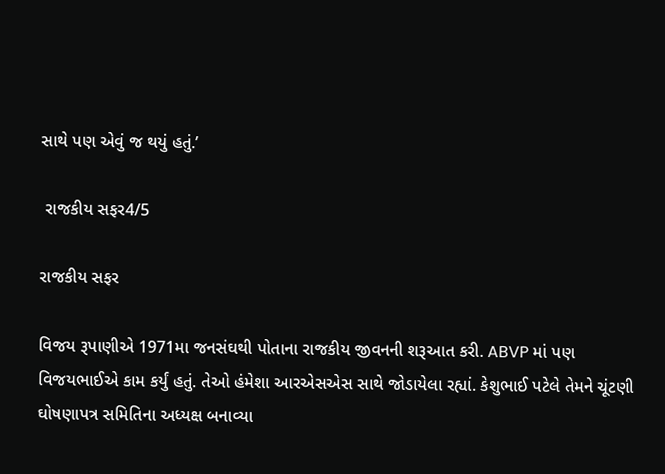સાથે પણ એવું જ થયું હતું.’

 રાજકીય સફર4/5

રાજકીય સફર

વિજય રૂપાણીએ 1971મા જનસંઘથી પોતાના રાજકીય જીવનની શરૂઆત કરી. ABVP માં પણ વિજયભાઈએ કામ કર્યું હતું. તેઓ હંમેશા આરએસએસ સાથે જોડાયેલા રહ્યાં. કેશુભાઈ પટેલે તેમને ચૂંટણી ઘોષણાપત્ર સમિતિના અધ્યક્ષ બનાવ્યા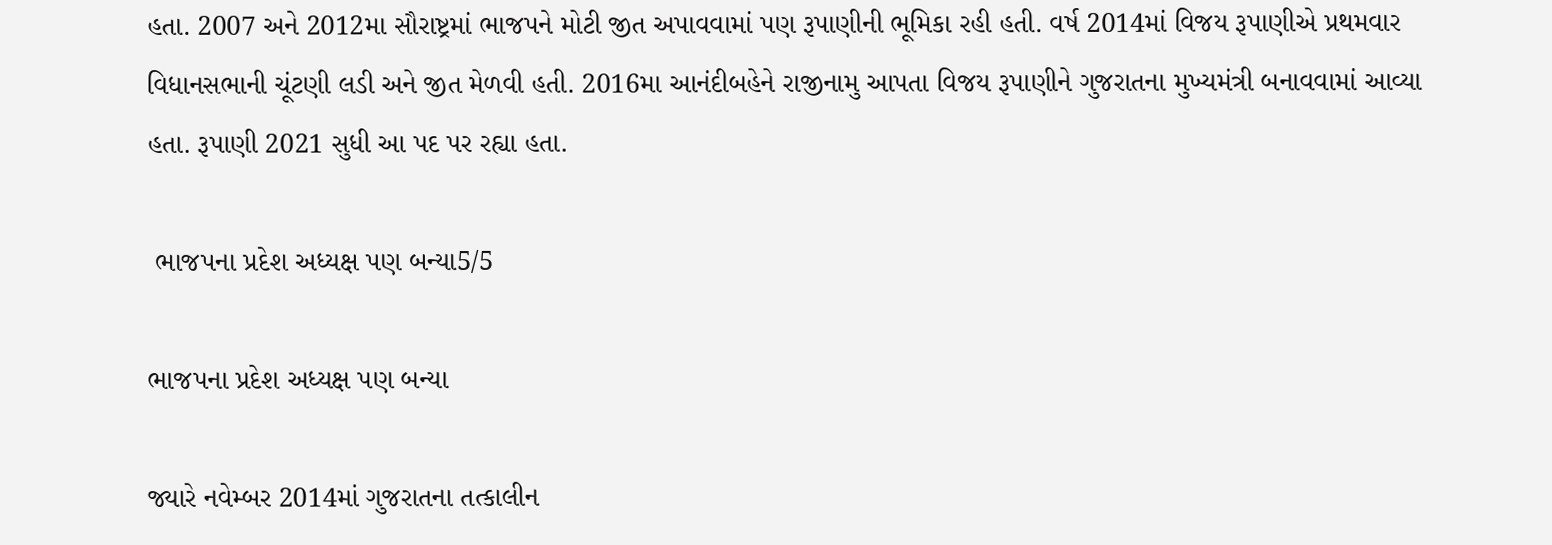હતા. 2007 અને 2012મા સૌરાષ્ટ્રમાં ભાજપને મોટી જીત અપાવવામાં પણ રૂપાણીની ભૂમિકા રહી હતી. વર્ષ 2014માં વિજય રૂપાણીએ પ્રથમવાર વિધાનસભાની ચૂંટણી લડી અને જીત મેળવી હતી. 2016મા આનંદીબહેને રાજીનામુ આપતા વિજય રૂપાણીને ગુજરાતના મુખ્યમંત્રી બનાવવામાં આવ્યા હતા. રૂપાણી 2021 સુધી આ પદ પર રહ્યા હતા.

 ભાજપના પ્રદેશ અધ્યક્ષ પણ બન્યા5/5

ભાજપના પ્રદેશ અધ્યક્ષ પણ બન્યા

જ્યારે નવેમ્બર 2014માં ગુજરાતના તત્કાલીન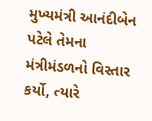મુખ્યમંત્રી આનંદીબેન પટેલે તેમના મંત્રીમંડળનો વિસ્તાર કર્યો, ત્યારે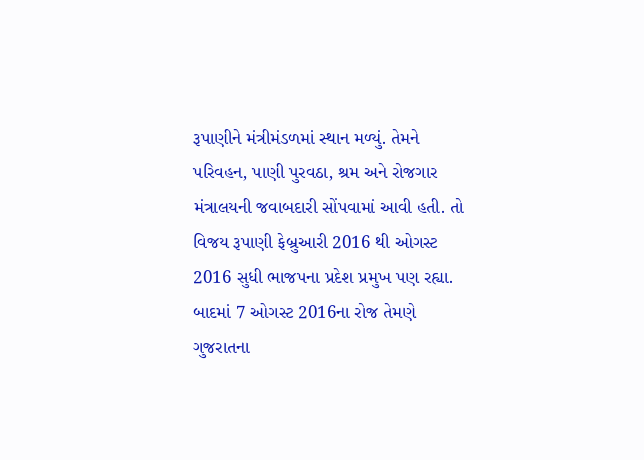રૂપાણીને મંત્રીમંડળમાં સ્થાન મળ્યું. તેમને પરિવહન, પાણી પુરવઠા, શ્રમ અને રોજગાર મંત્રાલયની જવાબદારી સોંપવામાં આવી હતી. તો વિજય રૂપાણી ફેબ્રુઆરી 2016 થી ઓગસ્ટ 2016 સુધી ભાજપના પ્રદેશ પ્રમુખ પણ રહ્યા. બાદમાં 7 ઓગસ્ટ 2016ના રોજ તેમણે ગુજરાતના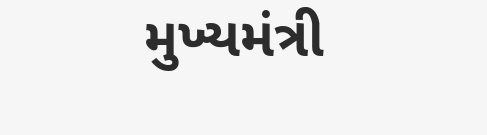મુખ્યમંત્રી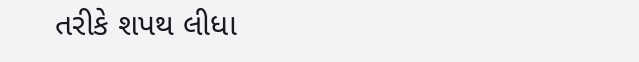તરીકે શપથ લીધા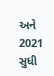અને 2021 સુધી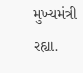મુખ્યમંત્રી રહ્યા.